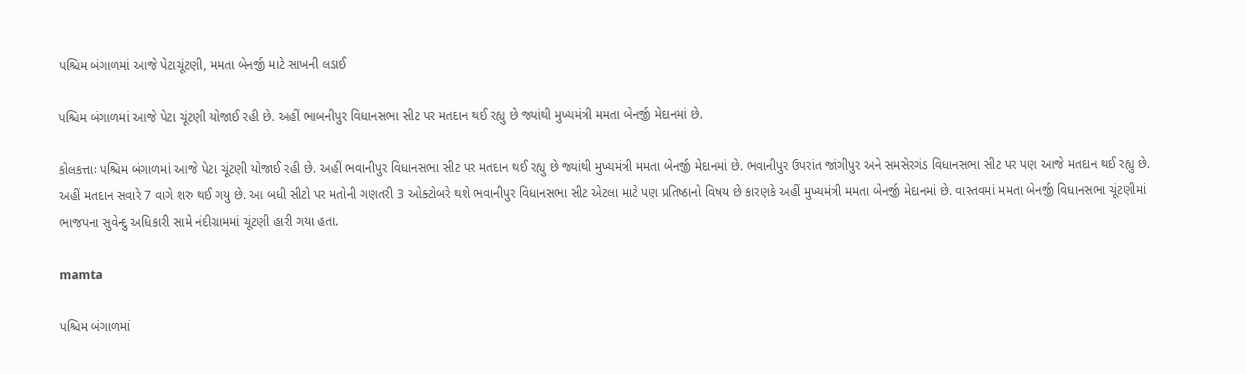પશ્ચિમ બંગાળમાં આજે પેટાચૂંટણી, મમતા બેનર્જી માટે સાખની લડાઈ

પશ્ચિમ બંગાળમાં આજે પેટા ચૂંટણી યોજાઈ રહી છે. અહીં ભાબનીપુર વિધાનસભા સીટ પર મતદાન થઈ રહ્યુ છે જ્યાંથી મુખ્યમંત્રી મમતા બેનર્જી મેદાનમાં છે.

કોલકત્તાઃ પશ્ચિમ બંગાળમાં આજે પેટા ચૂંટણી યોજાઈ રહી છે. અહીં ભવાનીપુર વિધાનસભા સીટ પર મતદાન થઈ રહ્યુ છે જ્યાંથી મુખ્યમંત્રી મમતા બેનર્જી મેદાનમાં છે. ભવાનીપુર ઉપરાંત જાંગીપુર અને સમસેરગંડ વિધાનસભા સીટ પર પણ આજે મતદાન થઈ રહ્યુ છે. અહીં મતદાન સવારે 7 વાગે શરુ થઈ ગયુ છે. આ બધી સીટો પર મતોની ગણતરી 3 ઓક્ટોબરે થશે ભવાનીપુર વિધાનસભા સીટ એટલા માટે પણ પ્રતિષ્ઠાનો વિષય છે કારણકે અહીં મુખ્યમંત્રી મમતા બેનર્જી મેદાનમાં છે. વાસ્તવમાં મમતા બેનર્જી વિધાનસભા ચૂંટણીમાં ભાજપના સુવેન્દુ અધિકારી સામે નંદીગ્રામમાં ચૂંટણી હારી ગયા હતા.

mamta

પશ્ચિમ બંગાળમાં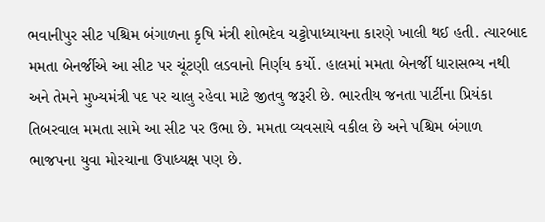ભવાનીપુર સીટ પશ્ચિમ બંગાળના કૃષિ મંત્રી શોભદેવ ચટ્ટોપાધ્યાયના કારણે ખાલી થઈ હતી. ત્યારબાદ મમતા બેનર્જીએ આ સીટ પર ચૂંટણી લડવાનો નિર્ણય કર્યો. હાલમાં મમતા બેનર્જી ધારાસભ્ય નથી અને તેમને મુખ્યમંત્રી પદ પર ચાલુ રહેવા માટે જીતવુ જરૂરી છે. ભારતીય જનતા પાર્ટીના પ્રિયંકા તિબરવાલ મમતા સામે આ સીટ પર ઉભા છે. મમતા વ્યવસાયે વકીલ છે અને પશ્ચિમ બંગાળ ભાજપના યુવા મોરચાના ઉપાધ્યક્ષ પણ છે.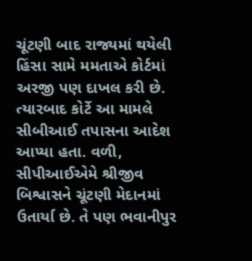ચૂંટણી બાદ રાજ્યમાં થયેલી હિંસા સામે મમતાએ કોર્ટમાં અરજી પણ દાખલ કરી છે. ત્યારબાદ કોર્ટે આ મામલે સીબીઆઈ તપાસના આદેશ આપ્યા હતા. વળી, સીપીઆઈએમે શ્રીજીવ બિશ્વાસને ચૂંટણી મેદાનમાં ઉતાર્યા છે. તે પણ ભવાનીપુર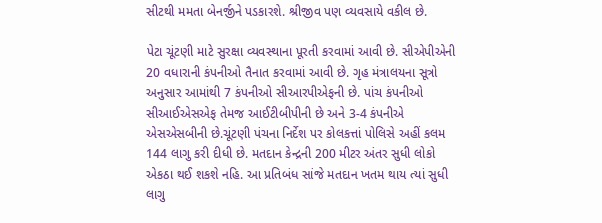સીટથી મમતા બેનર્જીને પડકારશે. શ્રીજીવ પણ વ્યવસાયે વકીલ છે.

પેટા ચૂંટણી માટે સુરક્ષા વ્યવસ્થાના પૂરતી કરવામાં આવી છે. સીએપીએની 20 વધારાની કંપનીઓ તૈનાત કરવામાં આવી છે. ગૃહ મંત્રાલયના સૂત્રો અનુસાર આમાંથી 7 કંપનીઓ સીઆરપીએફની છે. પાંચ કંપનીઓ સીઆઈએસએફ તેમજ આઈટીબીપીની છે અને 3-4 કંપનીએ એસએસબીની છે.ચૂંટણી પંચના નિર્દેશ પર કોલકત્તાં પોલિસે અહીં કલમ 144 લાગુ કરી દીધી છે. મતદાન કેન્દ્રની 200 મીટર અંતર સુધી લોકો એકઠા થઈ શકશે નહિ. આ પ્રતિબંધ સાંજે મતદાન ખતમ થાય ત્યાં સુધી લાગુ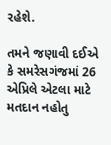રહેશે.

તમને જણાવી દઈએ કે સમરેસગંજમાં 26 એપ્રિલે એટલા માટે મતદાન નહોતુ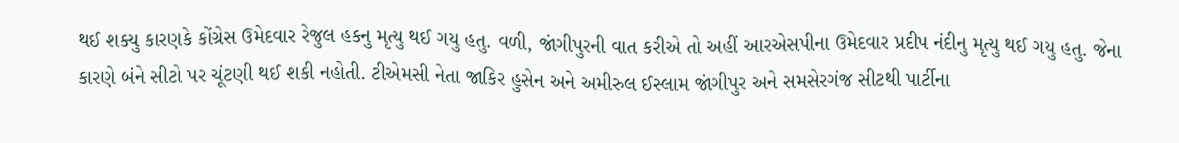થઈ શક્યુ કારણકે કોંગ્રેસ ઉમેદવાર રેજુલ હકનુ મૃત્યુ થઈ ગયુ હતુ. વળી, જાંગીપુરની વાત કરીએ તો અહીં આરએસપીના ઉમેદવાર પ્રદીપ નંદીનુ મૃત્યુ થઈ ગયુ હતુ. જેના કારણે બંને સીટો પર ચૂંટણી થઈ શકી નહોતી. ટીએમસી નેતા જાકિર હુસેન અને અમીરુલ ઈસ્લામ જાંગીપુર અને સમસેરગંજ સીટથી પાર્ટીના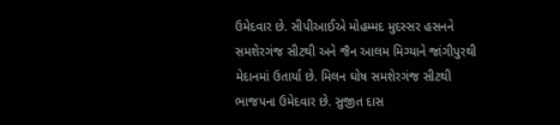ઉમેદવાર છે. સીપીઆઈએ મોહમ્મદ મુદસ્સર હસનને સમશેરગંજ સીટથી અને જૈન આલમ મિગ્યાને જાંગીપુરથી મેદાનમાં ઉતાર્યા છે. મિલન ઘોષ સમશેરગંજ સીટથી ભાજપના ઉમેદવાર છે. સુજીત દાસ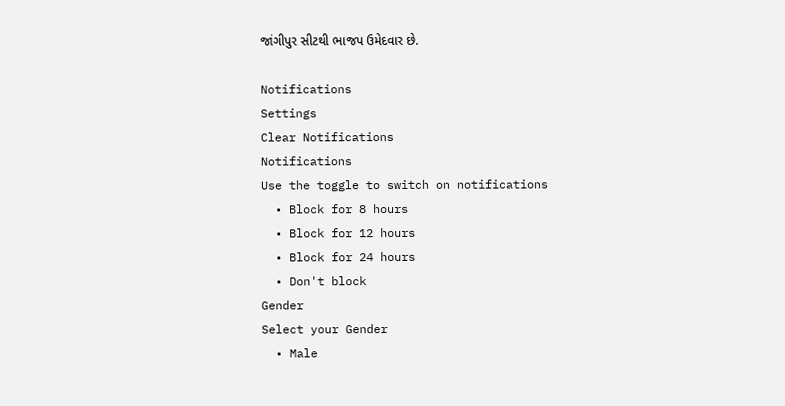જાંગીપુર સીટથી ભાજપ ઉમેદવાર છે.

Notifications
Settings
Clear Notifications
Notifications
Use the toggle to switch on notifications
  • Block for 8 hours
  • Block for 12 hours
  • Block for 24 hours
  • Don't block
Gender
Select your Gender
  • Male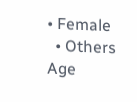• Female
  • Others
Age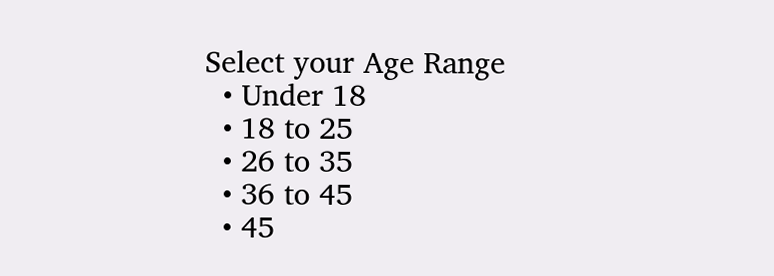Select your Age Range
  • Under 18
  • 18 to 25
  • 26 to 35
  • 36 to 45
  • 45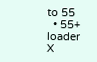to 55
  • 55+
loader
X